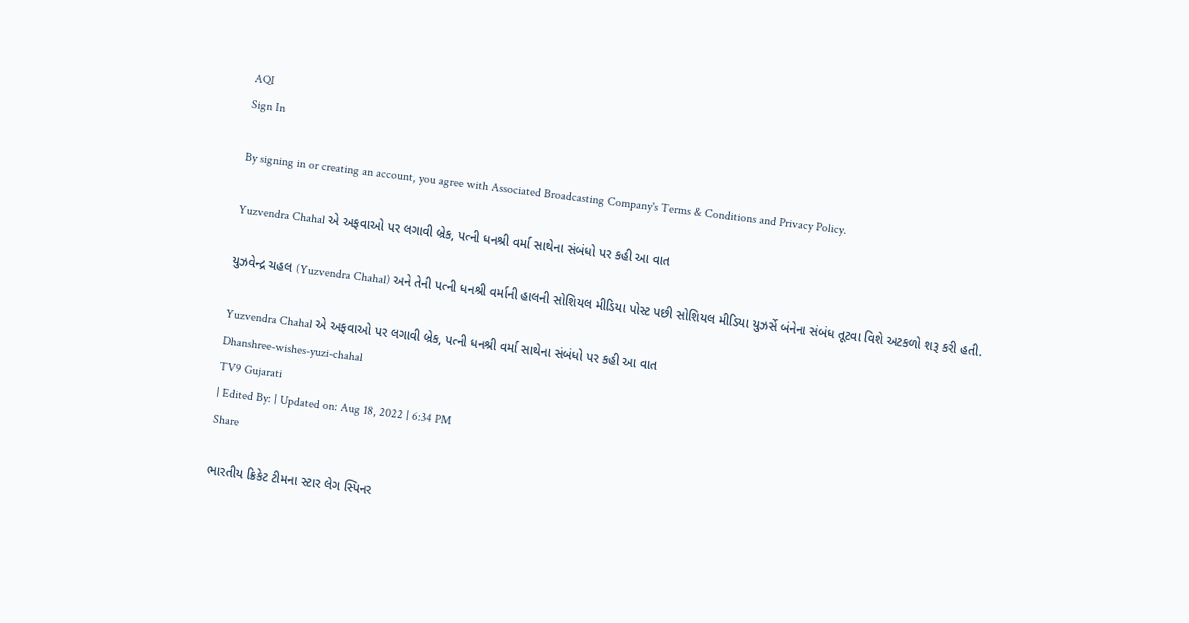AQI
Sign In

By signing in or creating an account, you agree with Associated Broadcasting Company's Terms & Conditions and Privacy Policy.

Yuzvendra Chahal એ અફવાઓ પર લગાવી બ્રેક, પત્ની ધનશ્રી વર્મા સાથેના સંબંધો પર કહી આ વાત

યુઝવેન્દ્ર ચહલ (Yuzvendra Chahal) અને તેની પત્ની ધનશ્રી વર્માની હાલની સોશિયલ મીડિયા પોસ્ટ પછી સોશિયલ મીડિયા યુઝર્સે બંનેના સંબંધ તૂટવા વિશે અટકળો શરૂ કરી હતી.

Yuzvendra Chahal એ અફવાઓ પર લગાવી બ્રેક, પત્ની ધનશ્રી વર્મા સાથેના સંબંધો પર કહી આ વાત
Dhanshree-wishes-yuzi-chahal
TV9 Gujarati
| Edited By: | Updated on: Aug 18, 2022 | 6:34 PM
Share

ભારતીય ક્રિકેટ ટીમના સ્ટાર લેગ સ્પિનર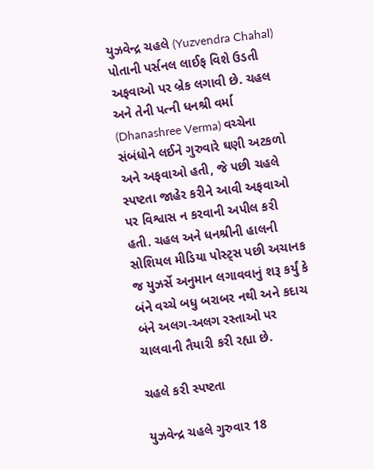યુઝવેન્દ્ર ચહલે (Yuzvendra Chahal) પોતાની પર્સનલ લાઈફ વિશે ઉડતી અફવાઓ પર બ્રેક લગાવી છે. ચહલ અને તેની પત્ની ધનશ્રી વર્મા (Dhanashree Verma) વચ્ચેના સંબંધોને લઈને ગુરુવારે ઘણી અટકળો અને અફવાઓ હતી, જે પછી ચહલે સ્પષ્ટતા જાહેર કરીને આવી અફવાઓ પર વિશ્વાસ ન કરવાની અપીલ કરી હતી. ચહલ અને ધનશ્રીની હાલની સોશિયલ મીડિયા પોસ્ટ્સ પછી અચાનક જ યુઝર્સે અનુમાન લગાવવાનું શરૂ કર્યું કે બંને વચ્ચે બધુ બરાબર નથી અને કદાચ બંને અલગ-અલગ રસ્તાઓ પર ચાલવાની તૈયારી કરી રહ્યા છે.

ચહલે કરી સ્પષ્ટતા

યુઝવેન્દ્ર ચહલે ગુરુવાર 18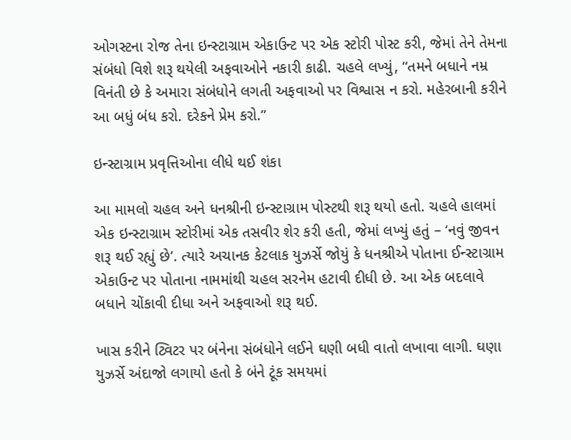ઓગસ્ટના રોજ તેના ઇન્સ્ટાગ્રામ એકાઉન્ટ પર એક સ્ટોરી પોસ્ટ કરી, જેમાં તેને તેમના સંબંધો વિશે શરૂ થયેલી અફવાઓને નકારી કાઢી. ચહલે લખ્યું, “તમને બધાને નમ્ર વિનંતી છે કે અમારા સંબંધોને લગતી અફવાઓ પર વિશ્વાસ ન કરો. મહેરબાની કરીને આ બધું બંધ કરો. દરેકને પ્રેમ કરો.”

ઇન્સ્ટાગ્રામ પ્રવૃત્તિઓના લીધે થઈ શંકા

આ મામલો ચહલ અને ધનશ્રીની ઇન્સ્ટાગ્રામ પોસ્ટથી શરૂ થયો હતો. ચહલે હાલમાં એક ઇન્સ્ટાગ્રામ સ્ટોરીમાં એક તસવીર શેર કરી હતી, જેમાં લખ્યું હતું – ‘નવું જીવન શરૂ થઈ રહ્યું છે’. ત્યારે અચાનક કેટલાક યુઝર્સે જોયું કે ધનશ્રીએ પોતાના ઈન્સ્ટાગ્રામ એકાઉન્ટ પર પોતાના નામમાંથી ચહલ સરનેમ હટાવી દીધી છે. આ એક બદલાવે બધાને ચોંકાવી દીધા અને અફવાઓ શરૂ થઈ.

ખાસ કરીને ટ્વિટર પર બંનેના સંબંધોને લઈને ઘણી બધી વાતો લખાવા લાગી. ઘણા યુઝર્સે અંદાજો લગાયો હતો કે બંને ટૂંક સમયમાં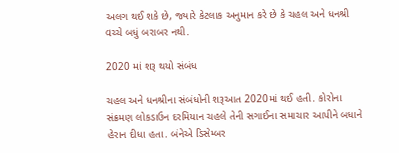અલગ થઈ શકે છે, જ્યારે કેટલાક અનુમાન કરે છે કે ચહલ અને ધનશ્રી વચ્ચે બધું બરાબર નથી.

2020 માં શરૂ થયો સંબંધ

ચહલ અને ધનશ્રીના સંબંધોની શરૂઆત 2020માં થઈ હતી. કોરોના સંક્રમણ લોકડાઉન દરમિયાન ચહલે તેની સગાઈના સમાચાર આપીને બધાને હેરાન દીધા હતા. બંનેએ ડિસેમ્બર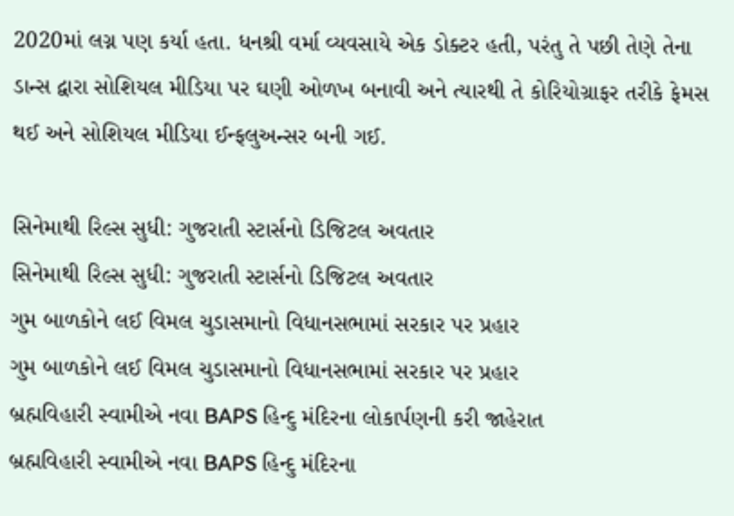2020માં લગ્ન પણ કર્યા હતા. ધનશ્રી વર્મા વ્યવસાયે એક ડોક્ટર હતી, પરંતુ તે પછી તેણે તેના ડાન્સ દ્વારા સોશિયલ મીડિયા પર ઘણી ઓળખ બનાવી અને ત્યારથી તે કોરિયોગ્રાફર તરીકે ફેમસ થઈ અને સોશિયલ મીડિયા ઈન્ફલુઅન્સર બની ગઈ.

સિનેમાથી રિલ્સ સુધી: ગુજરાતી સ્ટાર્સનો ડિજિટલ અવતાર
સિનેમાથી રિલ્સ સુધી: ગુજરાતી સ્ટાર્સનો ડિજિટલ અવતાર
ગુમ બાળકોને લઈ વિમલ ચુડાસમાનો વિધાનસભામાં સરકાર પર પ્રહાર
ગુમ બાળકોને લઈ વિમલ ચુડાસમાનો વિધાનસભામાં સરકાર પર પ્રહાર
બ્રહ્મવિહારી સ્વામીએ નવા BAPS હિન્દુ મંદિરના લોકાર્પણની કરી જાહેરાત
બ્રહ્મવિહારી સ્વામીએ નવા BAPS હિન્દુ મંદિરના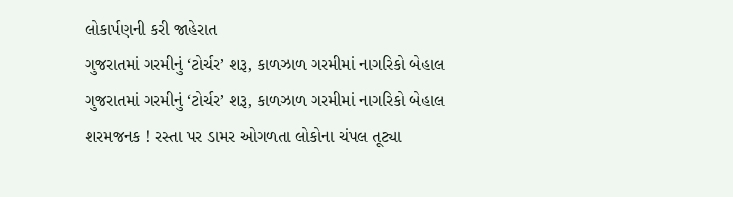લોકાર્પણની કરી જાહેરાત
ગુજરાતમાં ગરમીનું ‘ટોર્ચર’ શરૂ, કાળઝાળ ગરમીમાં નાગરિકો બેહાલ
ગુજરાતમાં ગરમીનું ‘ટોર્ચર’ શરૂ, કાળઝાળ ગરમીમાં નાગરિકો બેહાલ
શરમજનક ! રસ્તા પર ડામર ઓગળતા લોકોના ચંપલ તૂટ્યા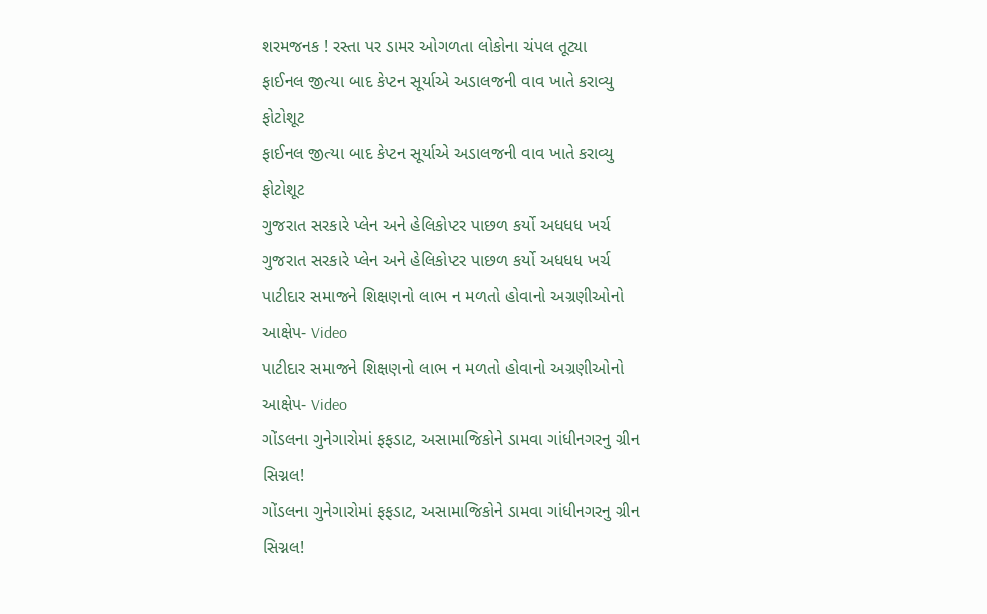શરમજનક ! રસ્તા પર ડામર ઓગળતા લોકોના ચંપલ તૂટ્યા
ફાઈનલ જીત્યા બાદ કેપ્ટન સૂર્યાએ અડાલજની વાવ ખાતે કરાવ્યુ ફોટોશૂટ
ફાઈનલ જીત્યા બાદ કેપ્ટન સૂર્યાએ અડાલજની વાવ ખાતે કરાવ્યુ ફોટોશૂટ
ગુજરાત સરકારે પ્લેન અને હેલિકોપ્ટર પાછળ કર્યો અધધધ ખર્ચ
ગુજરાત સરકારે પ્લેન અને હેલિકોપ્ટર પાછળ કર્યો અધધધ ખર્ચ
પાટીદાર સમાજને શિક્ષણનો લાભ ન મળતો હોવાનો અગ્રણીઓનો આક્ષેપ- Video
પાટીદાર સમાજને શિક્ષણનો લાભ ન મળતો હોવાનો અગ્રણીઓનો આક્ષેપ- Video
ગોંડલના ગુનેગારોમાં ફફડાટ, અસામાજિકોને ડામવા ગાંધીનગરનુ ગ્રીન સિગ્નલ!
ગોંડલના ગુનેગારોમાં ફફડાટ, અસામાજિકોને ડામવા ગાંધીનગરનુ ગ્રીન સિગ્નલ!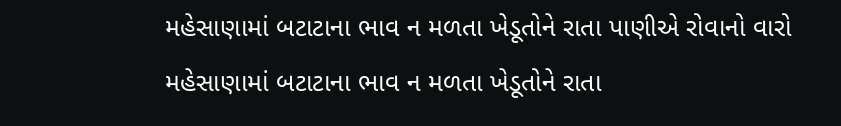મહેસાણામાં બટાટાના ભાવ ન મળતા ખેડૂતોને રાતા પાણીએ રોવાનો વારો
મહેસાણામાં બટાટાના ભાવ ન મળતા ખેડૂતોને રાતા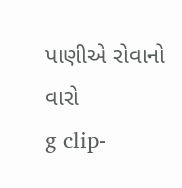પાણીએ રોવાનો વારો
g clip-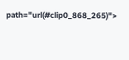path="url(#clip0_868_265)">